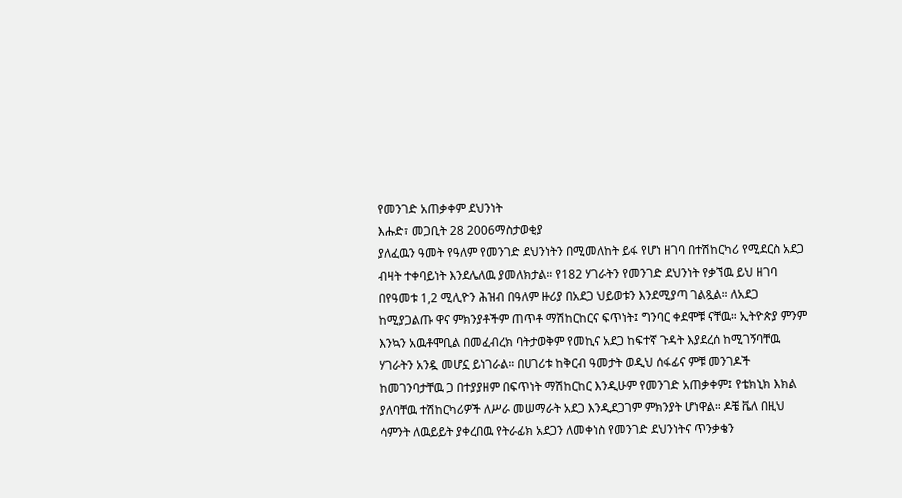የመንገድ አጠቃቀም ደህንነት
እሑድ፣ መጋቢት 28 2006ማስታወቂያ
ያለፈዉን ዓመት የዓለም የመንገድ ደህንነትን በሚመለከት ይፋ የሆነ ዘገባ በተሽከርካሪ የሚደርስ አደጋ ብዛት ተቀባይነት እንደሌለዉ ያመለክታል። የ182 ሃገራትን የመንገድ ደህንነት የቃኘዉ ይህ ዘገባ በየዓመቱ 1,2 ሚሊዮን ሕዝብ በዓለም ዙሪያ በአደጋ ህይወቱን እንደሚያጣ ገልጿል። ለአደጋ ከሚያጋልጡ ዋና ምክንያቶችም ጠጥቶ ማሽከርከርና ፍጥነት፤ ግንባር ቀደሞቹ ናቸዉ። ኢትዮጵያ ምንም እንኳን አዉቶሞቢል በመፈብረክ ባትታወቅም የመኪና አደጋ ከፍተኛ ጉዳት እያደረሰ ከሚገኝባቸዉ ሃገራትን አንዷ መሆኗ ይነገራል። በሀገሪቱ ከቅርብ ዓመታት ወዲህ ሰፋፊና ምቹ መንገዶች ከመገንባታቸዉ ጋ በተያያዘም በፍጥነት ማሽከርከር እንዲሁም የመንገድ አጠቃቀም፤ የቴክኒክ እክል ያለባቸዉ ተሽከርካሪዎች ለሥራ መሠማራት አደጋ እንዲደጋገም ምክንያት ሆነዋል። ዶቼ ቬለ በዚህ ሳምንት ለዉይይት ያቀረበዉ የትራፊክ አደጋን ለመቀነስ የመንገድ ደህንነትና ጥንቃቄን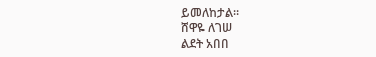ይመለከታል።
ሸዋዬ ለገሠ
ልደት አበበ